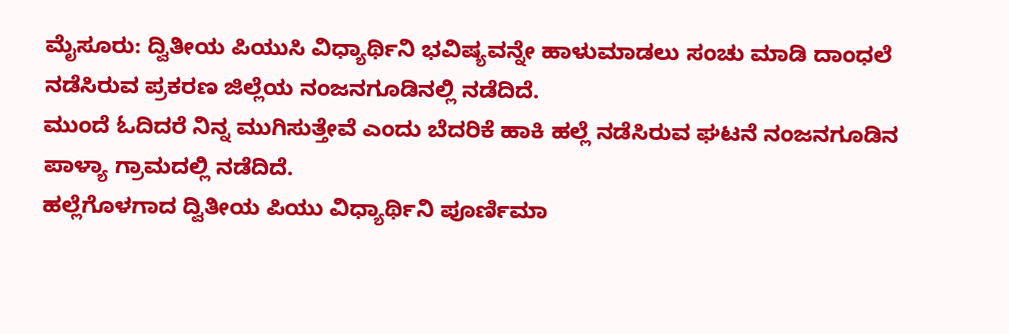ಮೈಸೂರು: ದ್ವಿತೀಯ ಪಿಯುಸಿ ವಿಧ್ಯಾರ್ಥಿನಿ ಭವಿಷ್ಯವನ್ನೇ ಹಾಳುಮಾಡಲು ಸಂಚು ಮಾಡಿ ದಾಂಧಲೆ ನಡೆಸಿರುವ ಪ್ರಕರಣ ಜಿಲ್ಲೆಯ ನಂಜನಗೂಡಿನಲ್ಲಿ ನಡೆದಿದೆ.
ಮುಂದೆ ಓದಿದರೆ ನಿನ್ನ ಮುಗಿಸುತ್ತೇವೆ ಎಂದು ಬೆದರಿಕೆ ಹಾಕಿ ಹಲ್ಲೆ ನಡೆಸಿರುವ ಘಟನೆ ನಂಜನಗೂಡಿನ ಪಾಳ್ಯಾ ಗ್ರಾಮದಲ್ಲಿ ನಡೆದಿದೆ.
ಹಲ್ಲೆಗೊಳಗಾದ ದ್ವಿತೀಯ ಪಿಯು ವಿಧ್ಯಾರ್ಥಿನಿ ಪೂರ್ಣಿಮಾ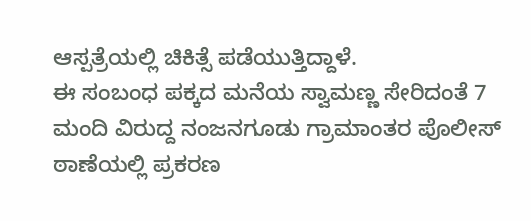ಆಸ್ಪತ್ರೆಯಲ್ಲಿ ಚಿಕಿತ್ಸೆ ಪಡೆಯುತ್ತಿದ್ದಾಳೆ.
ಈ ಸಂಬಂಧ ಪಕ್ಕದ ಮನೆಯ ಸ್ವಾಮಣ್ಣ ಸೇರಿದಂತೆ 7 ಮಂದಿ ವಿರುದ್ದ ನಂಜನಗೂಡು ಗ್ರಾಮಾಂತರ ಪೊಲೀಸ್ ಠಾಣೆಯಲ್ಲಿ ಪ್ರಕರಣ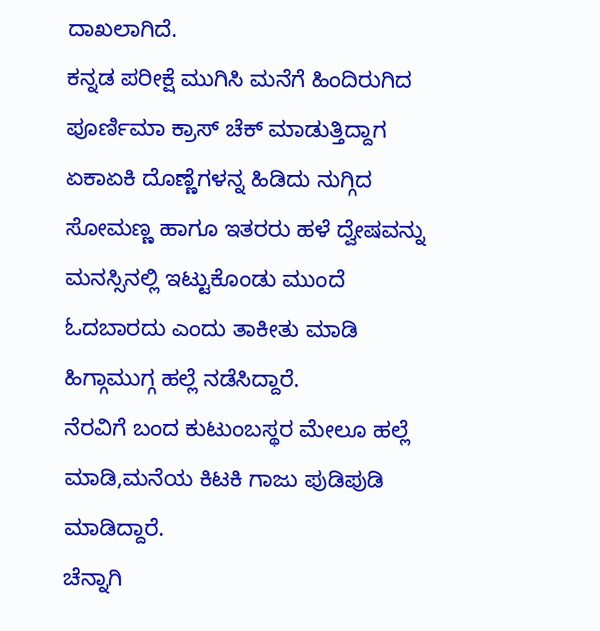ದಾಖಲಾಗಿದೆ.
ಕನ್ನಡ ಪರೀಕ್ಷೆ ಮುಗಿಸಿ ಮನೆಗೆ ಹಿಂದಿರುಗಿದ ಪೂರ್ಣಿಮಾ ಕ್ರಾಸ್ ಚೆಕ್ ಮಾಡುತ್ತಿದ್ದಾಗ ಏಕಾಏಕಿ ದೊಣ್ಣೆಗಳನ್ನ ಹಿಡಿದು ನುಗ್ಗಿದ ಸೋಮಣ್ಣ ಹಾಗೂ ಇತರರು ಹಳೆ ದ್ವೇಷವನ್ನು ಮನಸ್ಸಿನಲ್ಲಿ ಇಟ್ಟುಕೊಂಡು ಮುಂದೆ ಓದಬಾರದು ಎಂದು ತಾಕೀತು ಮಾಡಿ ಹಿಗ್ಗಾಮುಗ್ಗ ಹಲ್ಲೆ ನಡೆಸಿದ್ದಾರೆ.
ನೆರವಿಗೆ ಬಂದ ಕುಟುಂಬಸ್ಥರ ಮೇಲೂ ಹಲ್ಲೆ ಮಾಡಿ,ಮನೆಯ ಕಿಟಕಿ ಗಾಜು ಪುಡಿಪುಡಿ ಮಾಡಿದ್ದಾರೆ.
ಚೆನ್ನಾಗಿ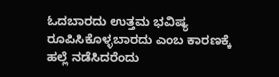ಓದಬಾರದು ಉತ್ತಮ ಭವಿಷ್ಯ ರೂಪಿಸಿಕೊಳ್ಳಬಾರದು ಎಂಬ ಕಾರಣಕ್ಕೆ ಹಲ್ಲೆ ನಡೆಸಿದರೆಂದು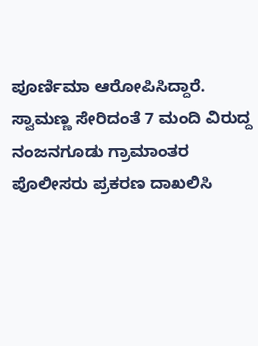ಪೂರ್ಣಿಮಾ ಆರೋಪಿಸಿದ್ದಾರೆ.
ಸ್ವಾಮಣ್ಣ ಸೇರಿದಂತೆ 7 ಮಂದಿ ವಿರುದ್ದ ನಂಜನಗೂಡು ಗ್ರಾಮಾಂತರ ಪೊಲೀಸರು ಪ್ರಕರಣ ದಾಖಲಿಸಿ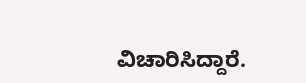ವಿಚಾರಿಸಿದ್ದಾರೆ.